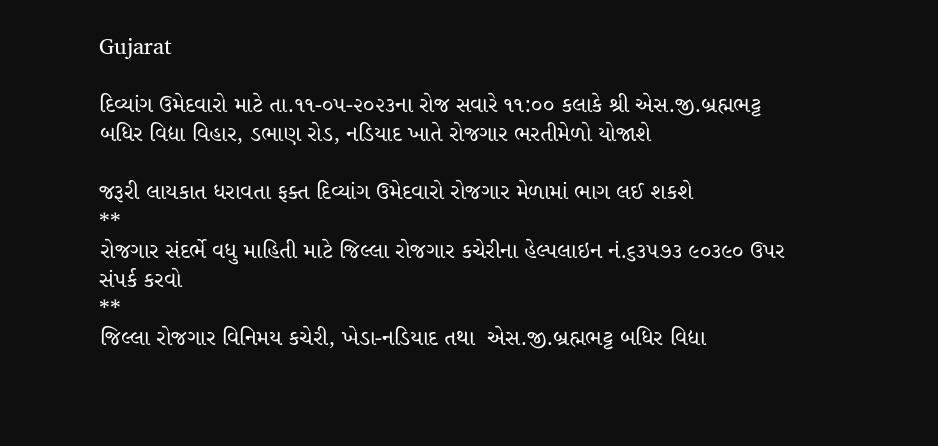Gujarat

દિવ્યાંગ ઉમેદવારો માટે તા.૧૧-૦૫-૨૦૨૩ના રોજ સવારે ૧૧:૦૦ કલાકે શ્રી એસ.જી.બ્રહ્મભટ્ટ બધિર વિદ્યા વિહાર, ડભાણ રોડ, નડિયાદ ખાતે રોજગાર ભરતીમેળો યોજાશે

જરૂરી લાયકાત ધરાવતા ફક્ત દિવ્યાંગ ઉમેદવારો રોજગાર મેળામાં ભાગ લઈ શકશે
**
રોજગાર સંદર્ભે વધુ માહિતી માટે જિલ્લા રોજગાર કચેરીના હેલ્પલાઇન નં.૬૩૫૭૩ ૯૦૩૯૦ ઉપર સંપર્ક કરવો
**
જિલ્લા રોજગાર વિનિમય કચેરી, ખેડા-નડિયાદ તથા  એસ.જી.બ્રહ્મભટ્ટ બધિર વિદ્યા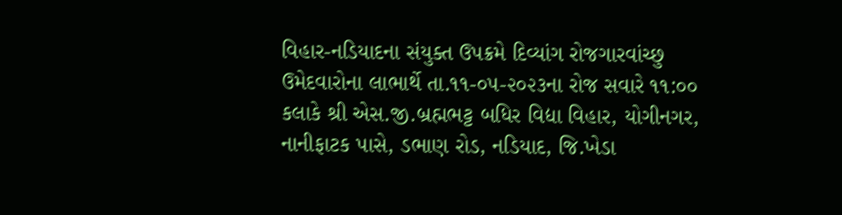વિહાર-નડિયાદના સંયુક્ત ઉપક્રમે દિવ્યાંગ રોજગારવાંચ્છુ ઉમેદવારોના લાભાર્થે તા.૧૧-૦૫-૨૦૨૩ના રોજ સવારે ૧૧:૦૦ કલાકે શ્રી એસ.જી.બ્રહ્મભટ્ટ બધિર વિદ્યા વિહાર, યોગીનગર, નાનીફાટક પાસે, ડભાણ રોડ, નડિયાદ, જિ.ખેડા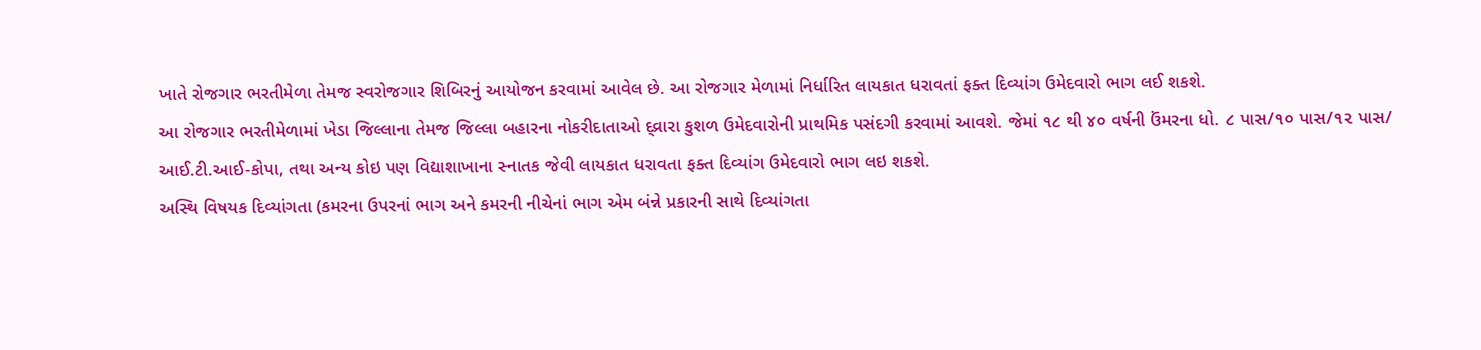ખાતે રોજગાર ભરતીમેળા તેમજ સ્વરોજગાર શિબિરનું આયોજન કરવામાં આવેલ છે. આ રોજગાર મેળામાં નિર્ધારિત લાયકાત ધરાવતાં ફક્ત દિવ્યાંગ ઉમેદવારો ભાગ લઈ શકશે.
આ રોજગાર ભરતીમેળામાં ખેડા જિલ્લાના તેમજ જિલ્લા બહારના નોકરીદાતાઓ દ્વ્રારા કુશળ ઉમેદવારોની પ્રાથમિક પસંદગી કરવામાં આવશે. જેમાં ૧૮ થી ૪૦ વર્ષની ઉંમરના ધો. ૮ પાસ/૧૦ પાસ/૧૨ પાસ/ આઈ.ટી.આઈ-કોપા, તથા અન્ય કોઇ પણ વિદ્યાશાખાના સ્નાતક જેવી લાયકાત ધરાવતા ફક્ત દિવ્યાંગ ઉમેદવારો ભાગ લઇ શકશે.
અસ્થિ વિષયક દિવ્યાંગતા (કમરના ઉપરનાં ભાગ અને કમરની નીચેનાં ભાગ એમ બંન્ને પ્રકારની સાથે દિવ્યાંગતા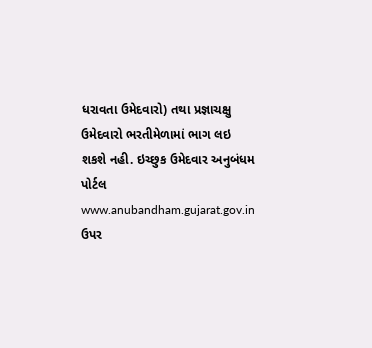ધરાવતા ઉમેદવારો) તથા પ્રજ્ઞાચક્ષુ ઉમેદવારો ભરતીમેળામાં ભાગ લઇ શકશે નહી. ઇચ્છુક ઉમેદવાર અનુબંધમ પોર્ટલ www.anubandham.gujarat.gov.in ઉપર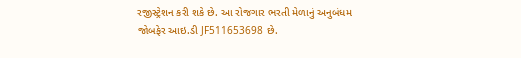રજીસ્ટ્રેશન કરી શકે છે. આ રોજગાર ભરતી મેળાનું અનુબંધમ જોબફેર આઇ.ડી JF511653698 છે.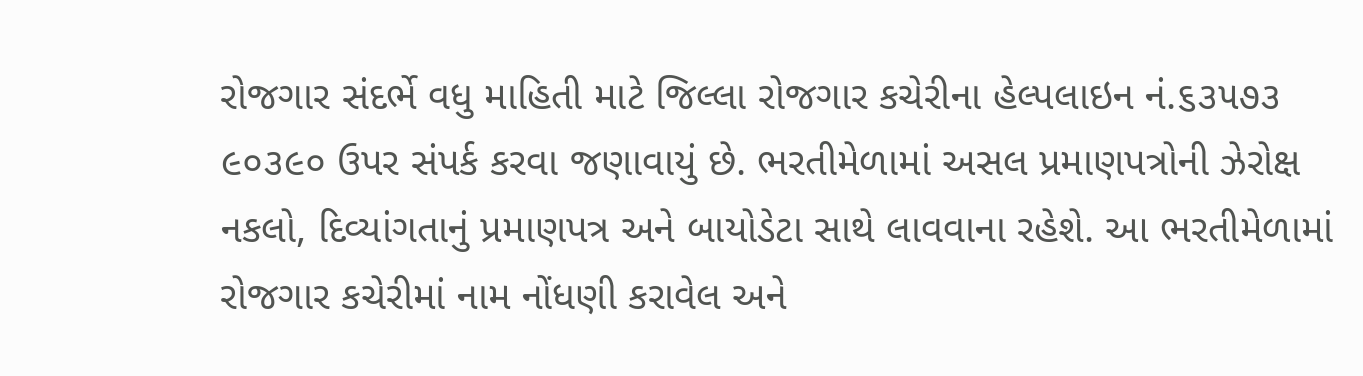રોજગાર સંદર્ભે વધુ માહિતી માટે જિલ્લા રોજગાર કચેરીના હેલ્પલાઇન નં.૬૩૫૭૩ ૯૦૩૯૦ ઉપર સંપર્ક કરવા જણાવાયું છે. ભરતીમેળામાં અસલ પ્રમાણપત્રોની ઝેરોક્ષ નકલો, દિવ્યાંગતાનું પ્રમાણપત્ર અને બાયોડેટા સાથે લાવવાના રહેશે. આ ભરતીમેળામાં રોજગાર કચેરીમાં નામ નોંધણી કરાવેલ અને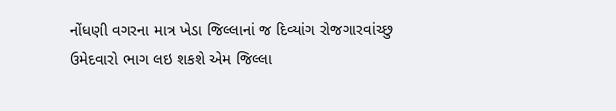નોંધણી વગરના માત્ર ખેડા જિલ્લાનાં જ દિવ્યાંગ રોજગારવાંચ્છુ ઉમેદવારો ભાગ લઇ શકશે એમ જિલ્લા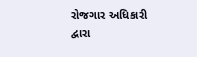રોજગાર અધિકારી દ્વારા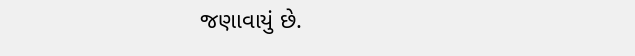જણાવાયું છે.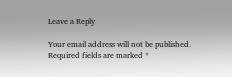Leave a Reply

Your email address will not be published. Required fields are marked *